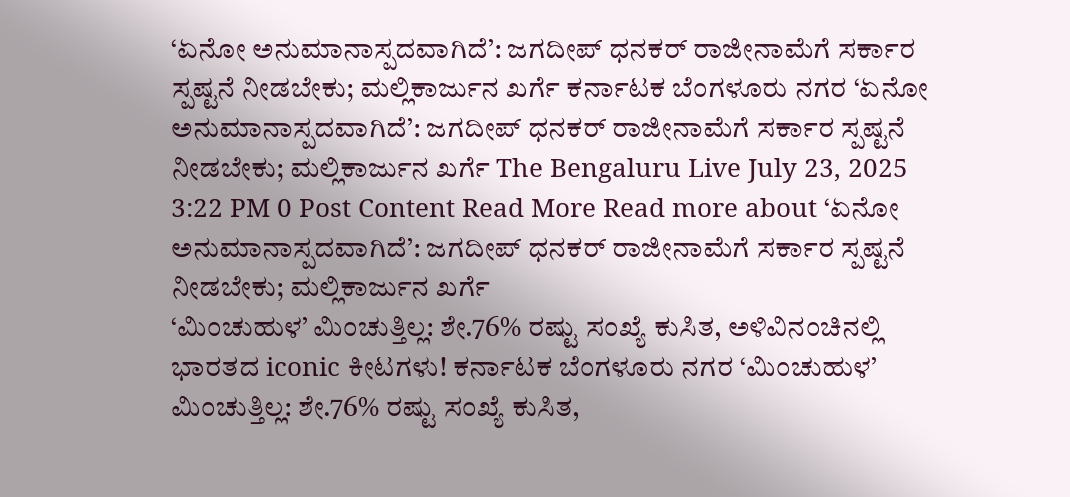‘ಏನೋ ಅನುಮಾನಾಸ್ಪದವಾಗಿದೆ’: ಜಗದೀಪ್ ಧನಕರ್ ರಾಜೀನಾಮೆಗೆ ಸರ್ಕಾರ ಸ್ಪಷ್ಟನೆ ನೀಡಬೇಕು; ಮಲ್ಲಿಕಾರ್ಜುನ ಖರ್ಗೆ ಕರ್ನಾಟಕ ಬೆಂಗಳೂರು ನಗರ ‘ಏನೋ ಅನುಮಾನಾಸ್ಪದವಾಗಿದೆ’: ಜಗದೀಪ್ ಧನಕರ್ ರಾಜೀನಾಮೆಗೆ ಸರ್ಕಾರ ಸ್ಪಷ್ಟನೆ ನೀಡಬೇಕು; ಮಲ್ಲಿಕಾರ್ಜುನ ಖರ್ಗೆ The Bengaluru Live July 23, 2025 3:22 PM 0 Post Content Read More Read more about ‘ಏನೋ ಅನುಮಾನಾಸ್ಪದವಾಗಿದೆ’: ಜಗದೀಪ್ ಧನಕರ್ ರಾಜೀನಾಮೆಗೆ ಸರ್ಕಾರ ಸ್ಪಷ್ಟನೆ ನೀಡಬೇಕು; ಮಲ್ಲಿಕಾರ್ಜುನ ಖರ್ಗೆ
‘ಮಿಂಚುಹುಳ’ ಮಿಂಚುತ್ತಿಲ್ಲ: ಶೇ.76% ರಷ್ಟು ಸಂಖ್ಯೆ ಕುಸಿತ, ಅಳಿವಿನಂಚಿನಲ್ಲಿ ಭಾರತದ iconic ಕೀಟಗಳು! ಕರ್ನಾಟಕ ಬೆಂಗಳೂರು ನಗರ ‘ಮಿಂಚುಹುಳ’ ಮಿಂಚುತ್ತಿಲ್ಲ: ಶೇ.76% ರಷ್ಟು ಸಂಖ್ಯೆ ಕುಸಿತ,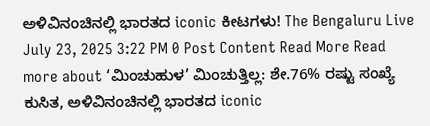ಅಳಿವಿನಂಚಿನಲ್ಲಿ ಭಾರತದ iconic ಕೀಟಗಳು! The Bengaluru Live July 23, 2025 3:22 PM 0 Post Content Read More Read more about ‘ಮಿಂಚುಹುಳ’ ಮಿಂಚುತ್ತಿಲ್ಲ: ಶೇ.76% ರಷ್ಟು ಸಂಖ್ಯೆ ಕುಸಿತ, ಅಳಿವಿನಂಚಿನಲ್ಲಿ ಭಾರತದ iconic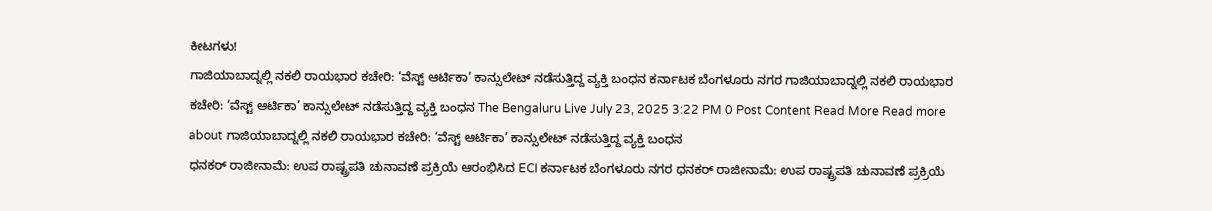ಕೀಟಗಳು!
ಗಾಜಿಯಾಬಾದ್ನಲ್ಲಿ ನಕಲಿ ರಾಯಭಾರ ಕಚೇರಿ: ‘ವೆಸ್ಟ್ ಆರ್ಟಿಕಾ’ ಕಾನ್ಸುಲೇಟ್ ನಡೆಸುತ್ತಿದ್ದ ವ್ಯಕ್ತಿ ಬಂಧನ ಕರ್ನಾಟಕ ಬೆಂಗಳೂರು ನಗರ ಗಾಜಿಯಾಬಾದ್ನಲ್ಲಿ ನಕಲಿ ರಾಯಭಾರ ಕಚೇರಿ: ‘ವೆಸ್ಟ್ ಆರ್ಟಿಕಾ’ ಕಾನ್ಸುಲೇಟ್ ನಡೆಸುತ್ತಿದ್ದ ವ್ಯಕ್ತಿ ಬಂಧನ The Bengaluru Live July 23, 2025 3:22 PM 0 Post Content Read More Read more about ಗಾಜಿಯಾಬಾದ್ನಲ್ಲಿ ನಕಲಿ ರಾಯಭಾರ ಕಚೇರಿ: ‘ವೆಸ್ಟ್ ಆರ್ಟಿಕಾ’ ಕಾನ್ಸುಲೇಟ್ ನಡೆಸುತ್ತಿದ್ದ ವ್ಯಕ್ತಿ ಬಂಧನ
ಧನಕರ್ ರಾಜೀನಾಮೆ: ಉಪ ರಾಷ್ಟ್ರಪತಿ ಚುನಾವಣೆ ಪ್ರಕ್ರಿಯೆ ಆರಂಭಿಸಿದ ECI ಕರ್ನಾಟಕ ಬೆಂಗಳೂರು ನಗರ ಧನಕರ್ ರಾಜೀನಾಮೆ: ಉಪ ರಾಷ್ಟ್ರಪತಿ ಚುನಾವಣೆ ಪ್ರಕ್ರಿಯೆ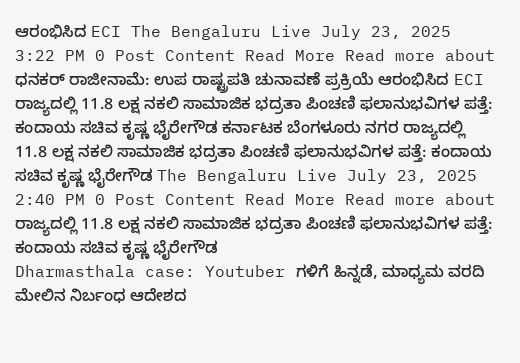ಆರಂಭಿಸಿದ ECI The Bengaluru Live July 23, 2025 3:22 PM 0 Post Content Read More Read more about ಧನಕರ್ ರಾಜೀನಾಮೆ: ಉಪ ರಾಷ್ಟ್ರಪತಿ ಚುನಾವಣೆ ಪ್ರಕ್ರಿಯೆ ಆರಂಭಿಸಿದ ECI
ರಾಜ್ಯದಲ್ಲಿ 11.8 ಲಕ್ಷ ನಕಲಿ ಸಾಮಾಜಿಕ ಭದ್ರತಾ ಪಿಂಚಣಿ ಫಲಾನುಭವಿಗಳ ಪತ್ತೆ: ಕಂದಾಯ ಸಚಿವ ಕೃಷ್ಣ ಭೈರೇಗೌಡ ಕರ್ನಾಟಕ ಬೆಂಗಳೂರು ನಗರ ರಾಜ್ಯದಲ್ಲಿ 11.8 ಲಕ್ಷ ನಕಲಿ ಸಾಮಾಜಿಕ ಭದ್ರತಾ ಪಿಂಚಣಿ ಫಲಾನುಭವಿಗಳ ಪತ್ತೆ: ಕಂದಾಯ ಸಚಿವ ಕೃಷ್ಣ ಭೈರೇಗೌಡ The Bengaluru Live July 23, 2025 2:40 PM 0 Post Content Read More Read more about ರಾಜ್ಯದಲ್ಲಿ 11.8 ಲಕ್ಷ ನಕಲಿ ಸಾಮಾಜಿಕ ಭದ್ರತಾ ಪಿಂಚಣಿ ಫಲಾನುಭವಿಗಳ ಪತ್ತೆ: ಕಂದಾಯ ಸಚಿವ ಕೃಷ್ಣ ಭೈರೇಗೌಡ
Dharmasthala case: Youtuber ಗಳಿಗೆ ಹಿನ್ನಡೆ, ಮಾಧ್ಯಮ ವರದಿ ಮೇಲಿನ ನಿರ್ಬಂಧ ಆದೇಶದ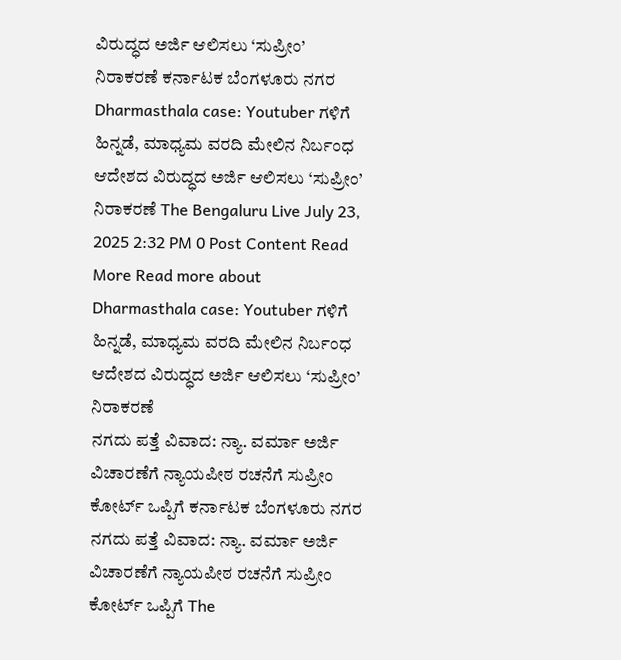ವಿರುದ್ಧದ ಅರ್ಜಿ ಆಲಿಸಲು ‘ಸುಪ್ರೀಂ’ ನಿರಾಕರಣೆ ಕರ್ನಾಟಕ ಬೆಂಗಳೂರು ನಗರ Dharmasthala case: Youtuber ಗಳಿಗೆ ಹಿನ್ನಡೆ, ಮಾಧ್ಯಮ ವರದಿ ಮೇಲಿನ ನಿರ್ಬಂಧ ಆದೇಶದ ವಿರುದ್ಧದ ಅರ್ಜಿ ಆಲಿಸಲು ‘ಸುಪ್ರೀಂ’ ನಿರಾಕರಣೆ The Bengaluru Live July 23, 2025 2:32 PM 0 Post Content Read More Read more about Dharmasthala case: Youtuber ಗಳಿಗೆ ಹಿನ್ನಡೆ, ಮಾಧ್ಯಮ ವರದಿ ಮೇಲಿನ ನಿರ್ಬಂಧ ಆದೇಶದ ವಿರುದ್ಧದ ಅರ್ಜಿ ಆಲಿಸಲು ‘ಸುಪ್ರೀಂ’ ನಿರಾಕರಣೆ
ನಗದು ಪತ್ತೆ ವಿವಾದ: ನ್ಯಾ. ವರ್ಮಾ ಅರ್ಜಿ ವಿಚಾರಣೆಗೆ ನ್ಯಾಯಪೀಠ ರಚನೆಗೆ ಸುಪ್ರೀಂ ಕೋರ್ಟ್ ಒಪ್ಪಿಗೆ ಕರ್ನಾಟಕ ಬೆಂಗಳೂರು ನಗರ ನಗದು ಪತ್ತೆ ವಿವಾದ: ನ್ಯಾ. ವರ್ಮಾ ಅರ್ಜಿ ವಿಚಾರಣೆಗೆ ನ್ಯಾಯಪೀಠ ರಚನೆಗೆ ಸುಪ್ರೀಂ ಕೋರ್ಟ್ ಒಪ್ಪಿಗೆ The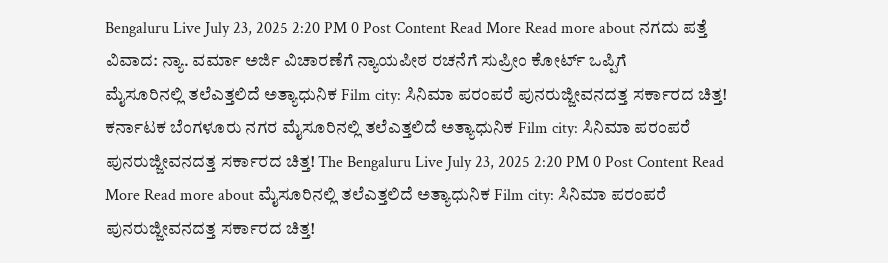Bengaluru Live July 23, 2025 2:20 PM 0 Post Content Read More Read more about ನಗದು ಪತ್ತೆ ವಿವಾದ: ನ್ಯಾ. ವರ್ಮಾ ಅರ್ಜಿ ವಿಚಾರಣೆಗೆ ನ್ಯಾಯಪೀಠ ರಚನೆಗೆ ಸುಪ್ರೀಂ ಕೋರ್ಟ್ ಒಪ್ಪಿಗೆ
ಮೈಸೂರಿನಲ್ಲಿ ತಲೆಎತ್ತಲಿದೆ ಅತ್ಯಾಧುನಿಕ Film city: ಸಿನಿಮಾ ಪರಂಪರೆ ಪುನರುಜ್ಜೀವನದತ್ತ ಸರ್ಕಾರದ ಚಿತ್ತ! ಕರ್ನಾಟಕ ಬೆಂಗಳೂರು ನಗರ ಮೈಸೂರಿನಲ್ಲಿ ತಲೆಎತ್ತಲಿದೆ ಅತ್ಯಾಧುನಿಕ Film city: ಸಿನಿಮಾ ಪರಂಪರೆ ಪುನರುಜ್ಜೀವನದತ್ತ ಸರ್ಕಾರದ ಚಿತ್ತ! The Bengaluru Live July 23, 2025 2:20 PM 0 Post Content Read More Read more about ಮೈಸೂರಿನಲ್ಲಿ ತಲೆಎತ್ತಲಿದೆ ಅತ್ಯಾಧುನಿಕ Film city: ಸಿನಿಮಾ ಪರಂಪರೆ ಪುನರುಜ್ಜೀವನದತ್ತ ಸರ್ಕಾರದ ಚಿತ್ತ!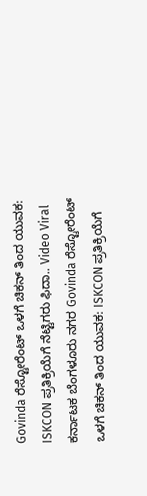Govinda ರೆಸ್ಟೋರೆಂಟ್ ಒಳಗೆ ಚಿಕನ್ ತಿಂದ ಯುವಕ: ISKCON ಪ್ರತಿಕ್ರಿಯೆಗೆ ನೆಟ್ಟಿಗರು ಫಿದಾ.. Video Viral ಕರ್ನಾಟಕ ಬೆಂಗಳೂರು ನಗರ Govinda ರೆಸ್ಟೋರೆಂಟ್ ಒಳಗೆ ಚಿಕನ್ ತಿಂದ ಯುವಕ: ISKCON ಪ್ರತಿಕ್ರಿಯೆಗೆ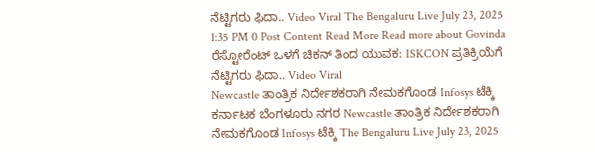ನೆಟ್ಟಿಗರು ಫಿದಾ.. Video Viral The Bengaluru Live July 23, 2025 1:35 PM 0 Post Content Read More Read more about Govinda ರೆಸ್ಟೋರೆಂಟ್ ಒಳಗೆ ಚಿಕನ್ ತಿಂದ ಯುವಕ: ISKCON ಪ್ರತಿಕ್ರಿಯೆಗೆ ನೆಟ್ಟಿಗರು ಫಿದಾ.. Video Viral
Newcastle ತಾಂತ್ರಿಕ ನಿರ್ದೇಶಕರಾಗಿ ನೇಮಕಗೊಂಡ Infosys ಟೆಕ್ಕಿ ಕರ್ನಾಟಕ ಬೆಂಗಳೂರು ನಗರ Newcastle ತಾಂತ್ರಿಕ ನಿರ್ದೇಶಕರಾಗಿ ನೇಮಕಗೊಂಡ Infosys ಟೆಕ್ಕಿ The Bengaluru Live July 23, 2025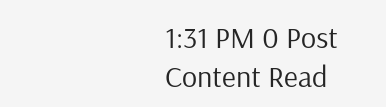1:31 PM 0 Post Content Read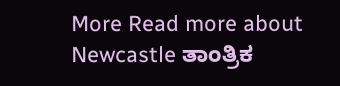More Read more about Newcastle ತಾಂತ್ರಿಕ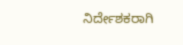ನಿರ್ದೇಶಕರಾಗಿ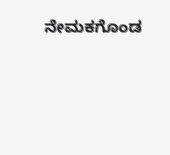ನೇಮಕಗೊಂಡ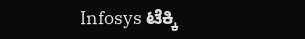Infosys ಟೆಕ್ಕಿ